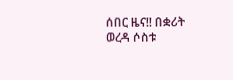ሰበር ዜና!! በቋሪት ወረዳ ሶስቱ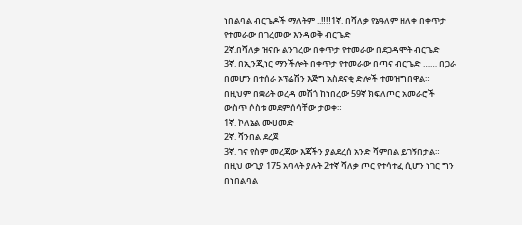ነበልባል ብርጌዶች ማለትም ..‼‼1ኛ. በሻለቃ የኔዓለም ዘለቀ በቀጥታ የተመራው በገረመው እንዳወቅ ብርጌድ
2ኛ.በሻለቃ ዝናቡ ልንገረው በቀጥታ የተመራው በደጋዳሞት ብርጌድ
3ኛ. በኢንጂነር ማንችሎት በቀጥታ የተመራው በጣና ብርጌድ …… በጋራ በመሆን በተሰራ ኦፕሬሽን እጅግ አስደናቂ ድሎች ተመዝግበዋል።
በዚህም በቋሪት ወረዳ መሽጎ ከነበረው 59ኛ ክፍለጦር አመራሮች ውስጥ ሶስቱ መደምሰሳቸው ታወቀ።
1ኛ. ኮለኔል ሙሀመድ
2ኛ. ሻንበል ደረጀ
3ኛ. ገና የስም መረጃው እጃችን ያልደረሰ አንድ ሻምበል ይገኝበታል።
በዚህ ውጊያ 175 አባላት ያሉት 2ተኛ ሻለቃ ጦር የተሳተፈ ሲሆን ነገር ግን በነበልባል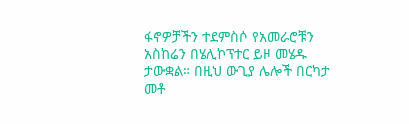ፋኖዎቻችን ተደምስሶ የአመራሮቹን አስከሬን በሄሊኮፕተር ይዞ መሄዱ ታውቋል። በዚህ ውጊያ ሌሎች በርካታ መቶ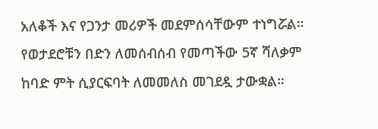አለቆች እና የጋንታ መሪዎች መደምሰሳቸውም ተነግሯል።
የወታደሮቹን በድን ለመሰብሰብ የመጣችው 5ኛ ሻለቃም ከባድ ምት ሲያርፍባት ለመመለስ መገደዷ ታውቋል።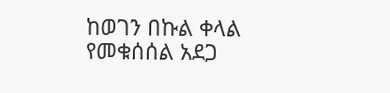ከወገን በኩል ቀላል የመቁሰሰል አደጋ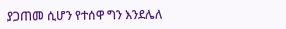ያጋጠመ ሲሆን የተሰዋ ግን እንደሌለ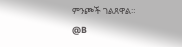ምንጮች ገልጸዋል።
@B